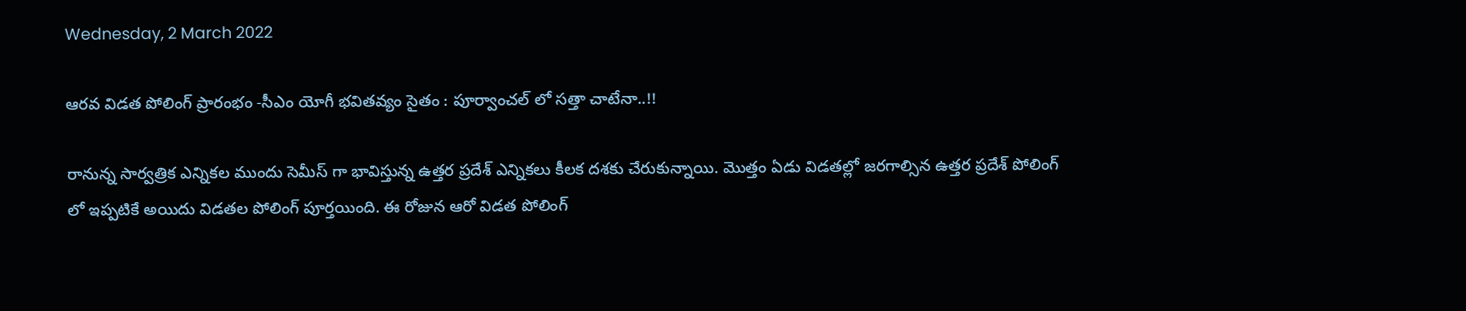Wednesday, 2 March 2022

ఆరవ విడత పోలింగ్ ప్రారంభం -సీఎం యోగీ భవితవ్యం సైతం : పూర్వాంచల్ లో సత్తా చాటేనా..!!

రానున్న సార్వత్రిక ఎన్నికల ముందు సెమీస్ గా భావిస్తున్న ఉత్తర ప్రదేశ్ ఎన్నికలు కీలక దశకు చేరుకున్నాయి. మొత్తం ఏడు విడతల్లో జరగాల్సిన ఉత్తర ప్రదేశ్ పోలింగ్ లో ఇప్పటికే అయిదు విడతల పోలింగ్ పూర్తయింది. ఈ రోజున ఆరో విడత పోలింగ్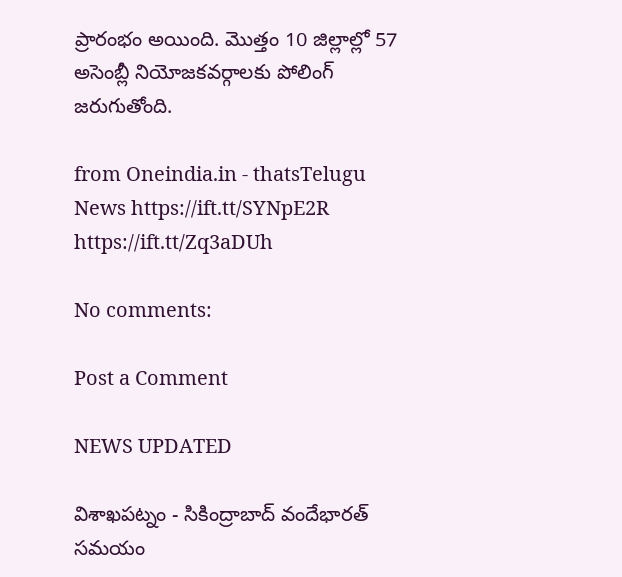ప్రారంభం అయింది. మొత్తం 10 జిల్లాల్లో 57 అసెంబ్లీ నియోజకవర్గాలకు పోలింగ్ జరుగుతోంది.

from Oneindia.in - thatsTelugu News https://ift.tt/SYNpE2R
https://ift.tt/Zq3aDUh

No comments:

Post a Comment

NEWS UPDATED

విశాఖపట్నం - సికింద్రాబాద్ వందేభారత్ సమయం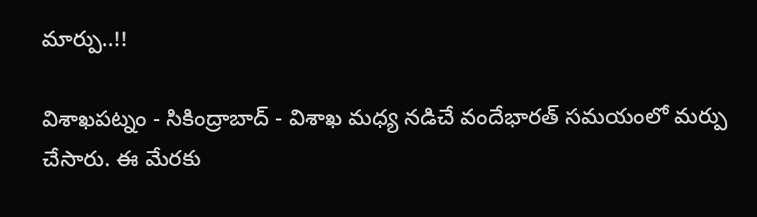మార్పు..!!

విశాఖపట్నం - సికింద్రాబాద్ - విశాఖ మధ్య నడిచే వందేభారత్ సమయంలో మర్పు చేసారు. ఈ మేరకు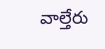వాల్తేరు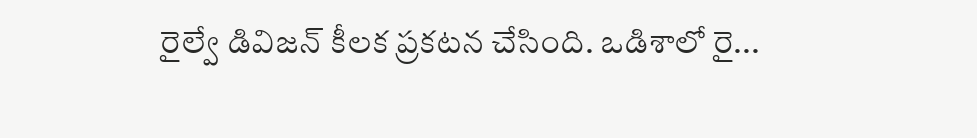రైల్వే డివిజన్ కీలక ప్రకటన చేసింది. ఒడిశాలో రై...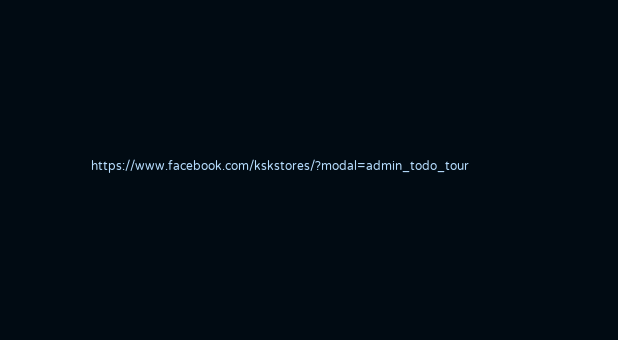https://www.facebook.com/kskstores/?modal=admin_todo_tour